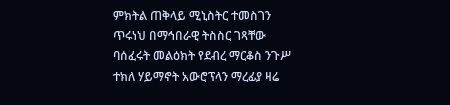ምክትል ጠቅላይ ሚኒስትር ተመስገን ጥሩነህ በማኅበራዊ ትስስር ገጻቸው ባሰፈሩት መልዕክት የደብረ ማርቆስ ንጉሥ ተክለ ሃይማኖት አውሮፕላን ማረፊያ ዛሬ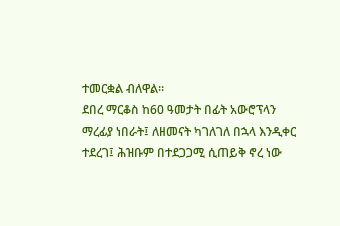ተመርቋል ብለዋል።
ደበረ ማርቆስ ከ60 ዓመታት በፊት አውሮፕላን ማረፊያ ነበራት፤ ለዘመናት ካገለገለ በኋላ እንዲቀር ተደረገ፤ ሕዝቡም በተደጋጋሚ ሲጠይቅ ኖረ ነው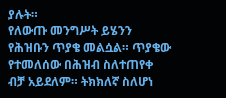ያሉት።
የለውጡ መንግሥት ይሄንን የሕዝቡን ጥያቄ መልሷል። ጥያቄው የተመለሰው በሕዝብ ስለተጠየቀ ብቻ አይደለም። ትክክለኛ ስለሆነ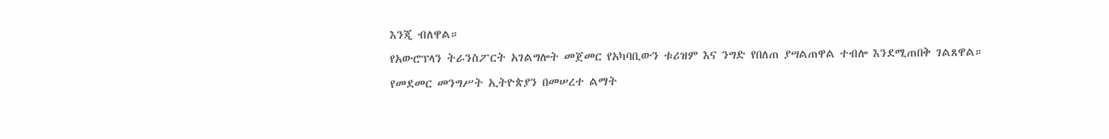እንጂ ብለዋል።
የአውሮፕላን ትራንስፖርት አገልግሎት መጀመር የአካባቢውን ቱሪዝም እና ንግድ የበለጠ ያሣልጠዋል ተብሎ እንደሚጠበቅ ገልጸዋል።
የመደመር መንግሥት ኢትዮጵያን በመሠረተ ልማት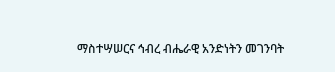ማስተሣሠርና ኅብረ ብሔራዊ አንድነትን መገንባት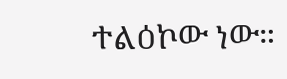ተልዕኮው ነው።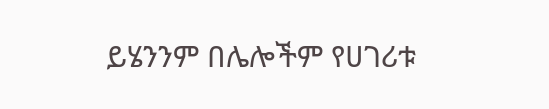ይሄንንም በሌሎችም የሀገሪቱ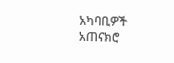አካባቢዎች አጠናክሮ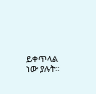ይቀጥላል ነው ያሉት።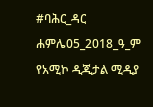#ባሕር_ዳር ሐምሌ05_2018_ዓ_ም
የአሚኮ ዲጂታል ሚዲያ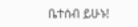ቤተሰብ ይሁኑ!